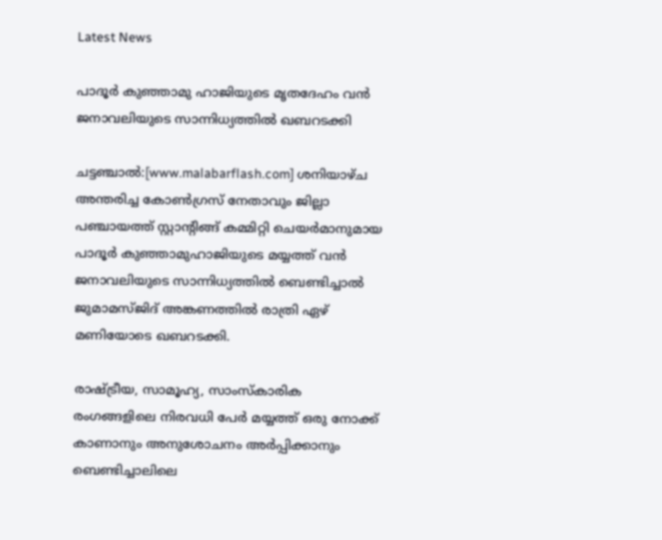Latest News

പാദൂര്‍ കുഞ്ഞാമു ഹാജിയുടെ മൃതദേഹം വന്‍ ജനാവലിയുടെ സാന്നിധ്യത്തില്‍ ഖബറടക്കി

ചട്ടഞ്ചാല്‍:[www.malabarflash.com] ശനിയാഴ്ച അന്തരിച്ച കോണ്‍ഗ്രസ് നേതാവും ജില്ലാ പഞ്ചായത്ത് സ്റ്റാന്റിങ്ങ് കമ്മിറ്റി ചെയര്‍മാനുമായ പാദൂര്‍ കുഞ്ഞാമുഹാജിയുടെ മയ്യത്ത് വന്‍ ജനാവലിയുടെ സാന്നിധ്യത്തില്‍ ബെണ്ടിച്ചാല്‍ ജുമാമസ്ജിദ് അങ്കണത്തില്‍ രാത്രി ഏഴ് മണിയോടെ ഖബറടക്കി.

രാഷ്ട്രീയ, സാമൂഹ്യ, സാംസ്‌കാരിക രംഗങ്ങളിലെ നിരവധി പേര്‍ മയ്യത്ത് ഒരു നോക്ക് കാണാനും അനുശോചനം അര്‍പ്പിക്കാനും ബെണ്ടിച്ചാലിലെ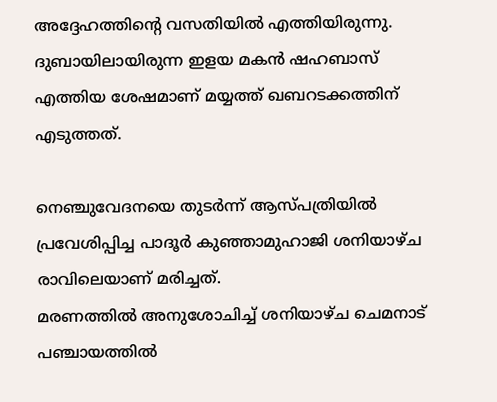അദ്ദേഹത്തിന്റെ വസതിയില്‍ എത്തിയിരുന്നു.
ദുബായിലായിരുന്ന ഇളയ മകന്‍ ഷഹബാസ് എത്തിയ ശേഷമാണ് മയ്യത്ത് ഖബറടക്കത്തിന് എടുത്തത്.

നെഞ്ചുവേദനയെ തുടര്‍ന്ന് ആസ്പത്രിയില്‍ പ്രവേശിപ്പിച്ച പാദൂര്‍ കുഞ്ഞാമുഹാജി ശനിയാഴ്ച രാവിലെയാണ് മരിച്ചത്.
മരണത്തില്‍ അനുശോചിച്ച് ശനിയാഴ്ച ചെമനാട് പഞ്ചായത്തില്‍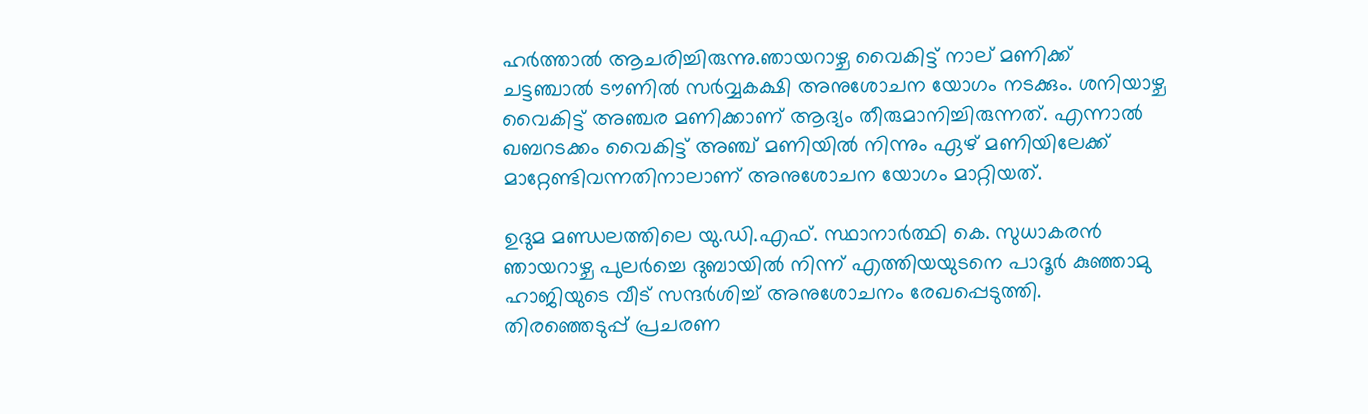ഹര്‍ത്താല്‍ ആചരിച്ചിരുന്നു.ഞായറാഴ്ച വൈകിട്ട് നാല് മണിക്ക് ചട്ടഞ്ചാല്‍ ടൗണില്‍ സര്‍വ്വകക്ഷി അനുശോചന യോഗം നടക്കും. ശനിയാഴ്ച വൈകിട്ട് അഞ്ചര മണിക്കാണ് ആദ്യം തീരുമാനിച്ചിരുന്നത്. എന്നാല്‍ ഖബറടക്കം വൈകിട്ട് അഞ്ച് മണിയില്‍ നിന്നും ഏഴ് മണിയിലേക്ക് മാറ്റേണ്ടിവന്നതിനാലാണ് അനുശോചന യോഗം മാറ്റിയത്.

ഉദുമ മണ്ഡലത്തിലെ യു.ഡി.എഫ്. സ്ഥാനാര്‍ത്ഥി കെ. സുധാകരന്‍ ഞായറാഴ്ച പുലര്‍ച്ചെ ദുബായില്‍ നിന്ന് എത്തിയയുടനെ പാദൂര്‍ കുഞ്ഞാമു ഹാജിയുടെ വീട് സന്ദര്‍ശിച്ച് അനുശോചനം രേഖപ്പെടുത്തി. തിരഞ്ഞെടുപ്പ് പ്രചരണ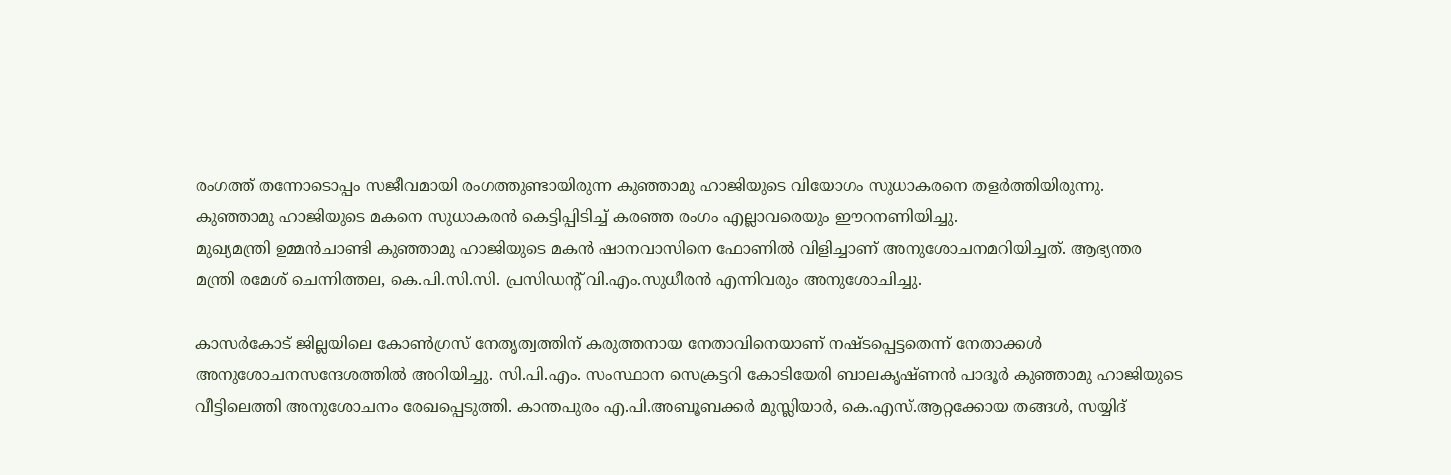രംഗത്ത് തന്നോടൊപ്പം സജീവമായി രംഗത്തുണ്ടായിരുന്ന കുഞ്ഞാമു ഹാജിയുടെ വിയോഗം സുധാകരനെ തളര്‍ത്തിയിരുന്നു. കുഞ്ഞാമു ഹാജിയുടെ മകനെ സുധാകരന്‍ കെട്ടിപ്പിടിച്ച് കരഞ്ഞ രംഗം എല്ലാവരെയും ഈറനണിയിച്ചു.
മുഖ്യമന്ത്രി ഉമ്മന്‍ചാണ്ടി കുഞ്ഞാമു ഹാജിയുടെ മകന്‍ ഷാനവാസിനെ ഫോണില്‍ വിളിച്ചാണ് അനുശോചനമറിയിച്ചത്. ആഭ്യന്തര മന്ത്രി രമേശ് ചെന്നിത്തല, കെ.പി.സി.സി. പ്രസിഡന്റ് വി.എം.സുധീരന്‍ എന്നിവരും അനുശോചിച്ചു.

കാസര്‍കോട് ജില്ലയിലെ കോണ്‍ഗ്രസ് നേതൃത്വത്തിന് കരുത്തനായ നേതാവിനെയാണ് നഷ്ടപ്പെട്ടതെന്ന് നേതാക്കള്‍ അനുശോചനസന്ദേശത്തില്‍ അറിയിച്ചു. സി.പി.എം. സംസ്ഥാന സെക്രട്ടറി കോടിയേരി ബാലകൃഷ്ണന്‍ പാദൂര്‍ കുഞ്ഞാമു ഹാജിയുടെ വീട്ടിലെത്തി അനുശോചനം രേഖപ്പെടുത്തി. കാന്തപുരം എ.പി.അബൂബക്കര്‍ മുസ്ലിയാര്‍, കെ.എസ്.ആറ്റക്കോയ തങ്ങള്‍, സയ്യിദ്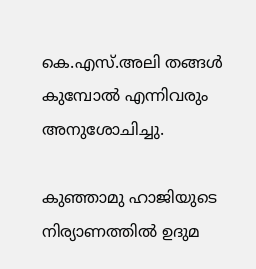കെ.എസ്.അലി തങ്ങള്‍ കുമ്പോല്‍ എന്നിവരും അനുശോചിച്ചു.

കുഞ്ഞാമു ഹാജിയുടെ നിര്യാണത്തില്‍ ഉദുമ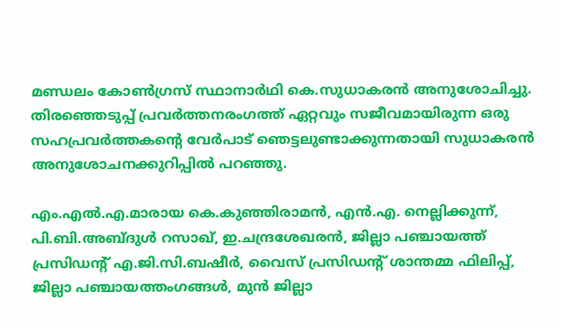മണ്ഡലം കോണ്‍ഗ്രസ് സ്ഥാനാര്‍ഥി കെ.സുധാകരന്‍ അനുശോചിച്ചു. തിരഞ്ഞെടുപ്പ് പ്രവര്‍ത്തനരംഗത്ത് ഏറ്റവും സജീവമായിരുന്ന ഒരു സഹപ്രവര്‍ത്തകന്റെ വേര്‍പാട് ഞെട്ടലുണ്ടാക്കുന്നതായി സുധാകരന്‍ അനുശോചനക്കുറിപ്പില്‍ പറഞ്ഞു.

എം.എല്‍.എ.മാരായ കെ.കുഞ്ഞിരാമന്‍, എന്‍.എ. നെല്ലിക്കുന്ന്, പി.ബി.അബ്ദുള്‍ റസാഖ്, ഇ.ചന്ദ്രശേഖരന്‍, ജില്ലാ പഞ്ചായത്ത് പ്രസിഡന്റ് എ.ജി.സി.ബഷീര്‍, വൈസ് പ്രസിഡന്റ് ശാന്തമ്മ ഫിലിപ്പ്, ജില്ലാ പഞ്ചായത്തംഗങ്ങള്‍, മുന്‍ ജില്ലാ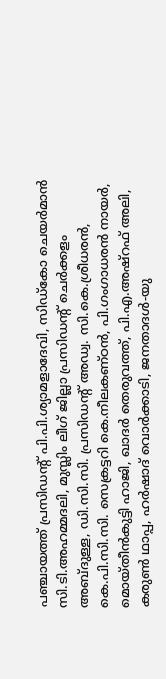പഞ്ചായത്ത് പ്രസിഡന്റ് പി.പി.ശ്യാമളാദേവി, സിഡ്‌കോ ചെയര്‍മാന്‍ സി.ടി.അഹമ്മദലി, മുസ്ലിം ലീഗ് ജില്ലാ പ്രസിഡന്റ് ചെര്‍ക്കളം അബ്ദുള്ള, ഡി.സി.സി. പ്രസിഡന്റ് അഡ്വ. സി.കെ.ശ്രീധരന്‍, കെ.പി.സി.സി. സെക്രട്ടറി കെ.നീലകണ്ഠന്‍, പി.ഗംഗാധരന്‍ നായര്‍, മൊയ്തീന്‍കുട്ടി ഹാജി, ഖാദര്‍ തെരുവത്ത്, പി.എ.അഷ്‌റഫ് അലി, കരുണ്‍ ഥാപ്പ, ഹര്‍ഷാദ് വൊര്‍ക്കാടി, ജനതാദള്‍-യു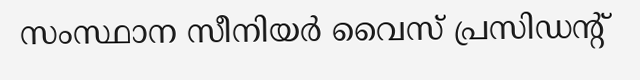സംസ്ഥാന സീനിയര്‍ വൈസ് പ്രസിഡന്റ്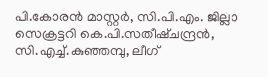പി.കോരന്‍ മാസ്റ്റര്‍, സി.പി.എം. ജില്ലാ സെക്രട്ടറി കെ.പി.സതീഷ്ചന്ദ്രന്‍, സി.എച്ച്.കുഞ്ഞമ്പു, ലീഗ്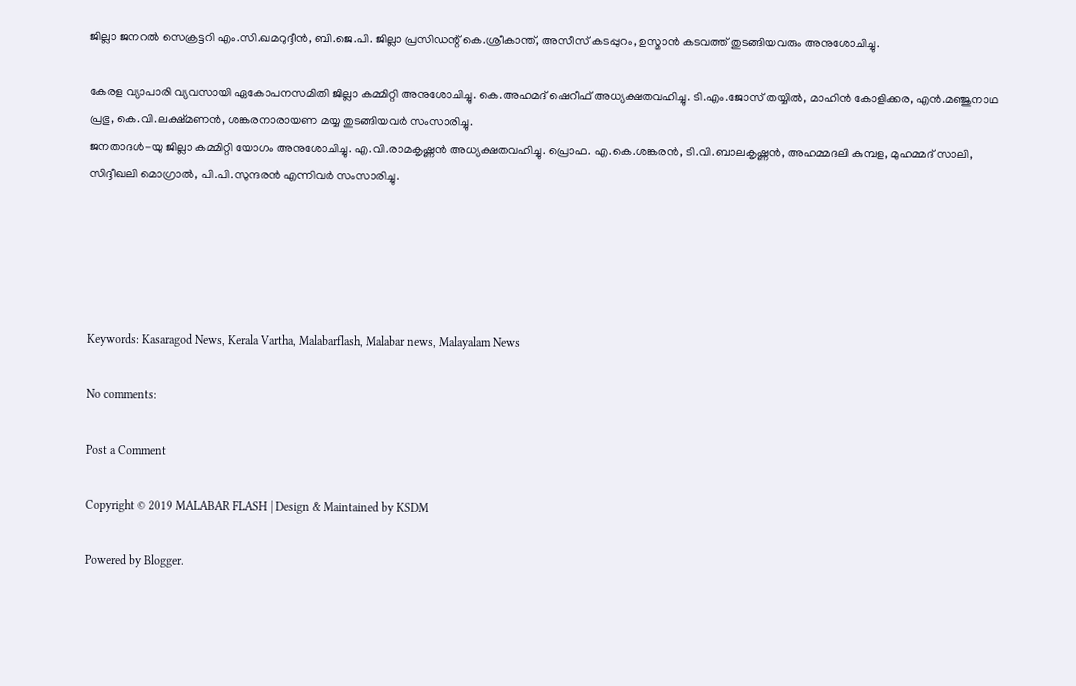ജില്ലാ ജനറല്‍ സെക്രട്ടറി എം.സി.ഖമറുദ്ദീന്‍, ബി.ജെ.പി. ജില്ലാ പ്രസിഡന്റ് കെ.ശ്രീകാന്ത്, അസീസ് കടപ്പുറം, ഉസ്മാന്‍ കടവത്ത് തുടങ്ങിയവരും അനുശോചിച്ചു.

കേരള വ്യാപാരി വ്യവസായി ഏകോപനസമിതി ജില്ലാ കമ്മിറ്റി അനുശോചിച്ചു. കെ.അഹമദ് ഷെറീഫ് അധ്യക്ഷതവഹിച്ചു. ടി.എം.ജോസ് തയ്യില്‍, മാഹിന്‍ കോളിക്കര, എന്‍.മഞ്ജുനാഥ പ്രഭു, കെ.വി.ലക്ഷ്മണന്‍, ശങ്കരനാരായണ മയ്യ തുടങ്ങിയവര്‍ സംസാരിച്ചു.
ജനതാദള്‍-യു ജില്ലാ കമ്മിറ്റി യോഗം അനുശോചിച്ചു. എ.വി.രാമകൃഷ്ണന്‍ അധ്യക്ഷതവഹിച്ചു. പ്രൊഫ. എ.കെ.ശങ്കരന്‍, ടി.വി.ബാലകൃഷ്ണന്‍, അഹമ്മദലി കുമ്പള, മുഹമ്മദ് സാലി, സിദ്ദീഖലി മൊഗ്രാല്‍, പി.പി.സുന്ദരന്‍ എന്നിവര്‍ സംസാരിച്ചു.





Keywords: Kasaragod News, Kerala Vartha, Malabarflash, Malabar news, Malayalam News

No comments:

Post a Comment

Copyright © 2019 MALABAR FLASH | Design & Maintained by KSDM

Powered by Blogger.